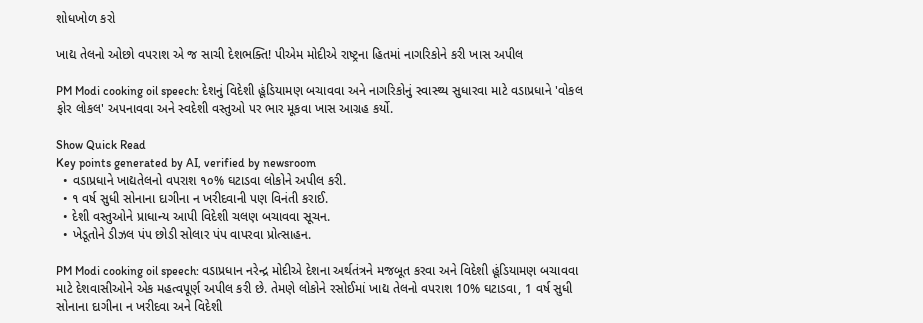શોધખોળ કરો

ખાદ્ય તેલનો ઓછો વપરાશ એ જ સાચી દેશભક્તિ! પીએમ મોદીએ રાષ્ટ્રના હિતમાં નાગરિકોને કરી ખાસ અપીલ

PM Modi cooking oil speech: દેશનું વિદેશી હૂંડિયામણ બચાવવા અને નાગરિકોનું સ્વાસ્થ્ય સુધારવા માટે વડાપ્રધાને 'વોકલ ફોર લોકલ' અપનાવવા અને સ્વદેશી વસ્તુઓ પર ભાર મૂકવા ખાસ આગ્રહ કર્યો.

Show Quick Read
Key points generated by AI, verified by newsroom
  • વડાપ્રધાને ખાદ્યતેલનો વપરાશ ૧૦% ઘટાડવા લોકોને અપીલ કરી.
  • ૧ વર્ષ સુધી સોનાના દાગીના ન ખરીદવાની પણ વિનંતી કરાઈ.
  • દેશી વસ્તુઓને પ્રાધાન્ય આપી વિદેશી ચલણ બચાવવા સૂચન.
  • ખેડૂતોને ડીઝલ પંપ છોડી સોલાર પંપ વાપરવા પ્રોત્સાહન.

PM Modi cooking oil speech: વડાપ્રધાન નરેન્દ્ર મોદીએ દેશના અર્થતંત્રને મજબૂત કરવા અને વિદેશી હૂંડિયામણ બચાવવા માટે દેશવાસીઓને એક મહત્વપૂર્ણ અપીલ કરી છે. તેમણે લોકોને રસોઈમાં ખાદ્ય તેલનો વપરાશ 10% ઘટાડવા, 1 વર્ષ સુધી સોનાના દાગીના ન ખરીદવા અને વિદેશી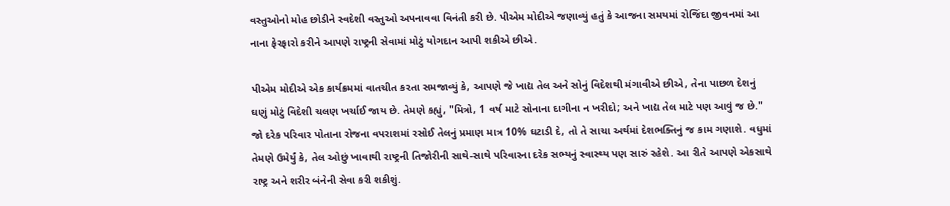વસ્તુઓનો મોહ છોડીને સ્વદેશી વસ્તુઓ અપનાવવા વિનંતી કરી છે. પીએમ મોદીએ જણાવ્યું હતું કે આજના સમયમાં રોજિંદા જીવનમાં આ નાના ફેરફારો કરીને આપણે રાષ્ટ્રની સેવામાં મોટું યોગદાન આપી શકીએ છીએ.

પીએમ મોદીએ એક કાર્યક્રમમાં વાતચીત કરતા સમજાવ્યું કે, આપણે જે ખાદ્ય તેલ અને સોનું વિદેશથી મંગાવીએ છીએ, તેના પાછળ દેશનું ઘણું મોટું વિદેશી ચલણ ખર્ચાઈ જાય છે. તેમણે કહ્યું, "મિત્રો, 1 વર્ષ માટે સોનાના દાગીના ન ખરીદો; અને ખાદ્ય તેલ માટે પણ આવું જ છે." જો દરેક પરિવાર પોતાના રોજના વપરાશમાં રસોઈ તેલનું પ્રમાણ માત્ર 10% ઘટાડી દે, તો તે સાચા અર્થમાં દેશભક્તિનું જ કામ ગણાશે. વધુમાં તેમણે ઉમેર્યું કે, તેલ ઓછું ખાવાથી રાષ્ટ્રની તિજોરીની સાથે-સાથે પરિવારના દરેક સભ્યનું સ્વાસ્થ્ય પણ સારું રહેશે. આ રીતે આપણે એકસાથે રાષ્ટ્ર અને શરીર બંનેની સેવા કરી શકીશું.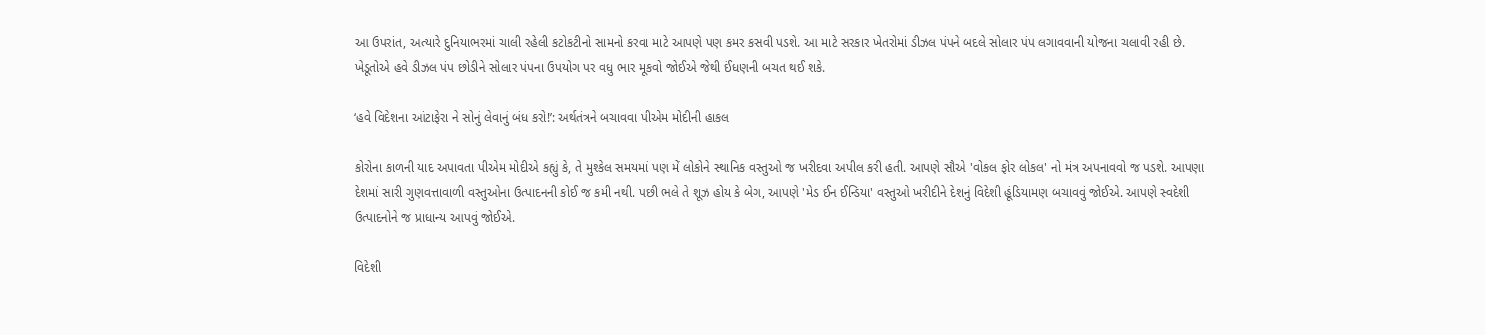આ ઉપરાંત, અત્યારે દુનિયાભરમાં ચાલી રહેલી કટોકટીનો સામનો કરવા માટે આપણે પણ કમર કસવી પડશે. આ માટે સરકાર ખેતરોમાં ડીઝલ પંપને બદલે સોલાર પંપ લગાવવાની યોજના ચલાવી રહી છે. ખેડૂતોએ હવે ડીઝલ પંપ છોડીને સોલાર પંપના ઉપયોગ પર વધુ ભાર મૂકવો જોઈએ જેથી ઈંધણની બચત થઈ શકે.

‘હવે વિદેશના આંટાફેરા ને સોનું લેવાનું બંધ કરો!’: અર્થતંત્રને બચાવવા પીએમ મોદીની હાકલ

કોરોના કાળની યાદ અપાવતા પીએમ મોદીએ કહ્યું કે, તે મુશ્કેલ સમયમાં પણ મેં લોકોને સ્થાનિક વસ્તુઓ જ ખરીદવા અપીલ કરી હતી. આપણે સૌએ 'વોકલ ફોર લોકલ' નો મંત્ર અપનાવવો જ પડશે. આપણા દેશમાં સારી ગુણવત્તાવાળી વસ્તુઓના ઉત્પાદનની કોઈ જ કમી નથી. પછી ભલે તે શૂઝ હોય કે બેગ, આપણે 'મેડ ઈન ઈન્ડિયા' વસ્તુઓ ખરીદીને દેશનું વિદેશી હૂંડિયામણ બચાવવું જોઈએ. આપણે સ્વદેશી ઉત્પાદનોને જ પ્રાધાન્ય આપવું જોઈએ.

વિદેશી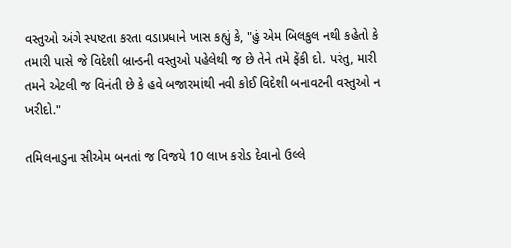વસ્તુઓ અંગે સ્પષ્ટતા કરતા વડાપ્રધાને ખાસ કહ્યું કે, "હું એમ બિલકુલ નથી કહેતો કે તમારી પાસે જે વિદેશી બ્રાન્ડની વસ્તુઓ પહેલેથી જ છે તેને તમે ફેંકી દો. પરંતુ, મારી તમને એટલી જ વિનંતી છે કે હવે બજારમાંથી નવી કોઈ વિદેશી બનાવટની વસ્તુઓ ન ખરીદો."

તમિલનાડુના સીએમ બનતાં જ વિજયે 10 લાખ કરોડ દેવાનો ઉલ્લે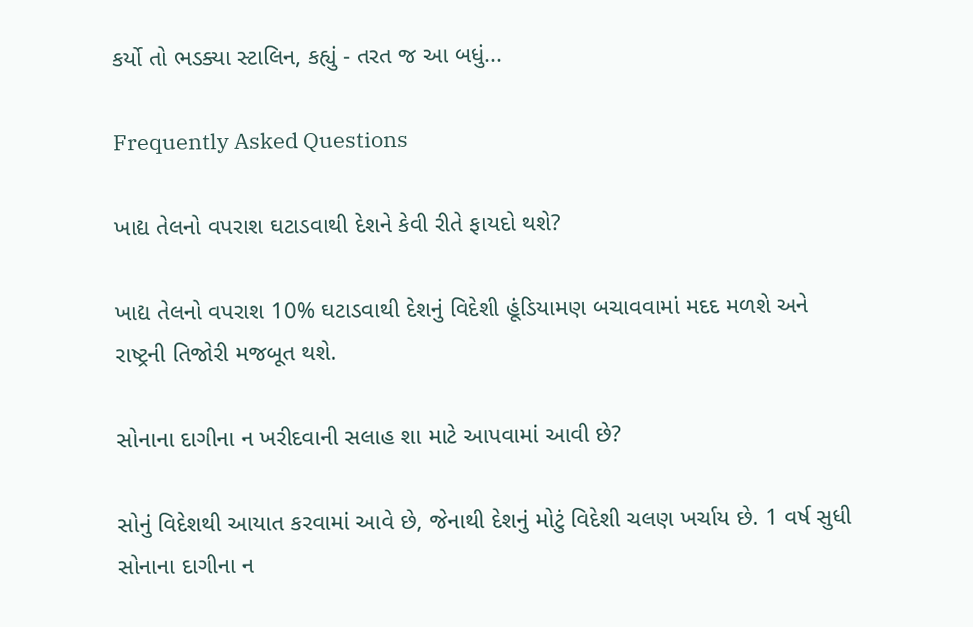કર્યો તો ભડક્યા સ્ટાલિન, કહ્યું - તરત જ આ બધું...

Frequently Asked Questions

ખાદ્ય તેલનો વપરાશ ઘટાડવાથી દેશને કેવી રીતે ફાયદો થશે?

ખાદ્ય તેલનો વપરાશ 10% ઘટાડવાથી દેશનું વિદેશી હૂંડિયામણ બચાવવામાં મદદ મળશે અને રાષ્ટ્રની તિજોરી મજબૂત થશે.

સોનાના દાગીના ન ખરીદવાની સલાહ શા માટે આપવામાં આવી છે?

સોનું વિદેશથી આયાત કરવામાં આવે છે, જેનાથી દેશનું મોટું વિદેશી ચલણ ખર્ચાય છે. 1 વર્ષ સુધી સોનાના દાગીના ન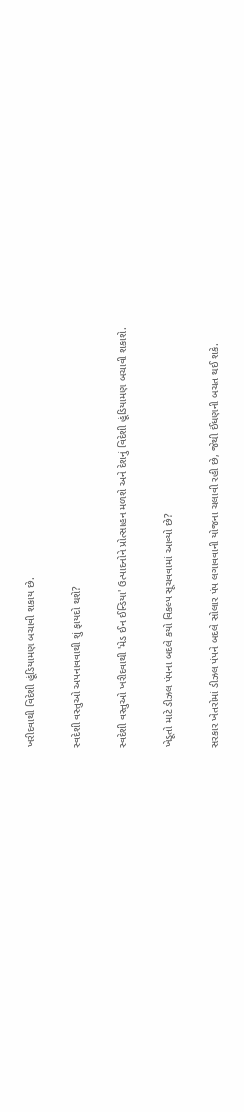ખરીદવાથી વિદેશી હૂંડિયામણ બચાવી શકાય છે.

સ્વદેશી વસ્તુઓ અપનાવવાથી શું ફાયદો થશે?

સ્વદેશી વસ્તુઓ ખરીદવાથી 'મેડ ઈન ઈન્ડિયા' ઉત્પાદનોને પ્રોત્સાહન મળશે અને દેશનું વિદેશી હૂંડિયામણ બચાવી શકાશે.

ખેડૂતો માટે ડીઝલ પંપના બદલે કયો વિકલ્પ સૂચવવામાં આવ્યો છે?

સરકાર ખેતરોમાં ડીઝલ પંપને બદલે સોલાર પંપ લગાવવાની યોજના ચલાવી રહી છે, જેથી ઈંધણની બચત થઈ શકે.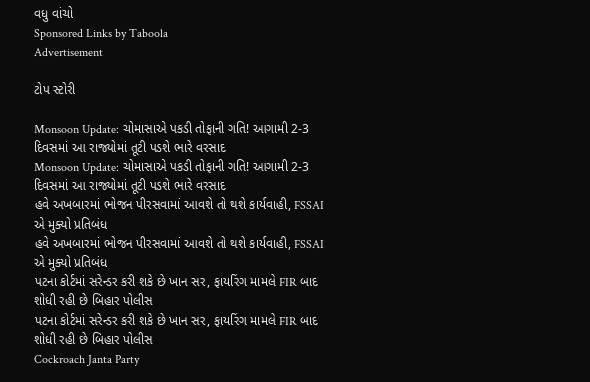વધુ વાંચો
Sponsored Links by Taboola
Advertisement

ટોપ સ્ટોરી

Monsoon Update: ચોમાસાએ પકડી તોફાની ગતિ! આગામી 2-3 દિવસમાં આ રાજ્યોમાં તૂટી પડશે ભારે વરસાદ
Monsoon Update: ચોમાસાએ પકડી તોફાની ગતિ! આગામી 2-3 દિવસમાં આ રાજ્યોમાં તૂટી પડશે ભારે વરસાદ
હવે અખબારમાં ભોજન પીરસવામાં આવશે તો થશે કાર્યવાહી, FSSAI એ મુક્યો પ્રતિબંધ
હવે અખબારમાં ભોજન પીરસવામાં આવશે તો થશે કાર્યવાહી, FSSAI એ મુક્યો પ્રતિબંધ
પટના કોર્ટમાં સરેન્ડર કરી શકે છે ખાન સર, ફાયરિંગ મામલે FIR બાદ શોધી રહી છે બિહાર પોલીસ
પટના કોર્ટમાં સરેન્ડર કરી શકે છે ખાન સર, ફાયરિંગ મામલે FIR બાદ શોધી રહી છે બિહાર પોલીસ
Cockroach Janta Party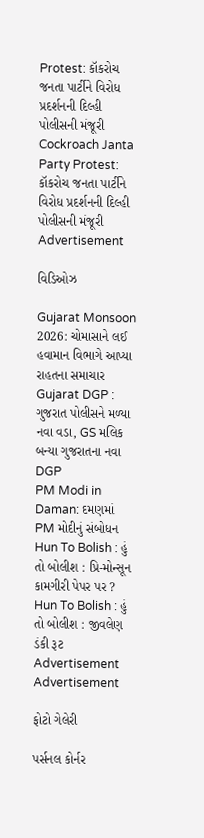Protest: કૉકરોચ જનતા પાર્ટીને વિરોધ પ્રદર્શનની દિલ્હી પોલીસની મંજૂરી
Cockroach Janta Party Protest: કૉકરોચ જનતા પાર્ટીને વિરોધ પ્રદર્શનની દિલ્હી પોલીસની મંજૂરી
Advertisement

વિડિઓઝ

Gujarat Monsoon 2026: ચોમાસાને લઈ હવામાન વિભાગે આપ્યા રાહતના સમાચાર
Gujarat DGP : ગુજરાત પોલીસને મળ્યા નવા વડા, GS મલિક બન્યા ગુજરાતના નવા DGP
PM Modi in Daman: દમણમાં PM મોદીનું સંબોધન
Hun To Bolish : હું તો બોલીશ : પ્રિ-મોન્સૂન કામગીરી પેપર પર ?
Hun To Bolish : હું તો બોલીશ : જીવલેણ ડંકી રૂટ
Advertisement
Advertisement

ફોટો ગેલેરી

પર્સનલ કોર્નર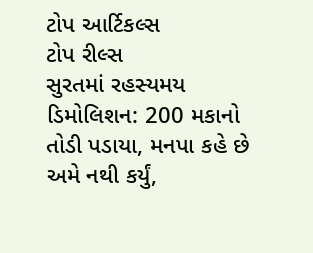ટોપ આર્ટિકલ્સ
ટોપ રીલ્સ
સુરતમાં રહસ્યમય ડિમોલિશન: 200 મકાનો તોડી પડાયા, મનપા કહે છે અમે નથી કર્યું,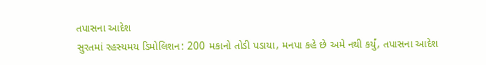તપાસના આદેશ
સુરતમાં રહસ્યમય ડિમોલિશન: 200 મકાનો તોડી પડાયા, મનપા કહે છે અમે નથી કર્યું, તપાસના આદેશ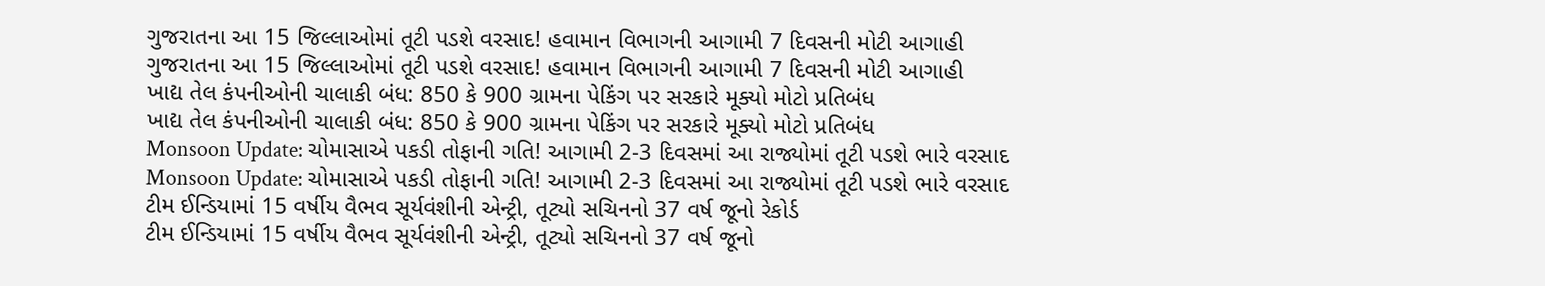ગુજરાતના આ 15 જિલ્લાઓમાં તૂટી પડશે વરસાદ! હવામાન વિભાગની આગામી 7 દિવસની મોટી આગાહી
ગુજરાતના આ 15 જિલ્લાઓમાં તૂટી પડશે વરસાદ! હવામાન વિભાગની આગામી 7 દિવસની મોટી આગાહી
ખાદ્ય તેલ કંપનીઓની ચાલાકી બંધ: 850 કે 900 ગ્રામના પેકિંગ પર સરકારે મૂક્યો મોટો પ્રતિબંધ
ખાદ્ય તેલ કંપનીઓની ચાલાકી બંધ: 850 કે 900 ગ્રામના પેકિંગ પર સરકારે મૂક્યો મોટો પ્રતિબંધ
Monsoon Update: ચોમાસાએ પકડી તોફાની ગતિ! આગામી 2-3 દિવસમાં આ રાજ્યોમાં તૂટી પડશે ભારે વરસાદ
Monsoon Update: ચોમાસાએ પકડી તોફાની ગતિ! આગામી 2-3 દિવસમાં આ રાજ્યોમાં તૂટી પડશે ભારે વરસાદ
ટીમ ઈન્ડિયામાં 15 વર્ષીય વૈભવ સૂર્યવંશીની એન્ટ્રી, તૂટ્યો સચિનનો 37 વર્ષ જૂનો રેકોર્ડ
ટીમ ઈન્ડિયામાં 15 વર્ષીય વૈભવ સૂર્યવંશીની એન્ટ્રી, તૂટ્યો સચિનનો 37 વર્ષ જૂનો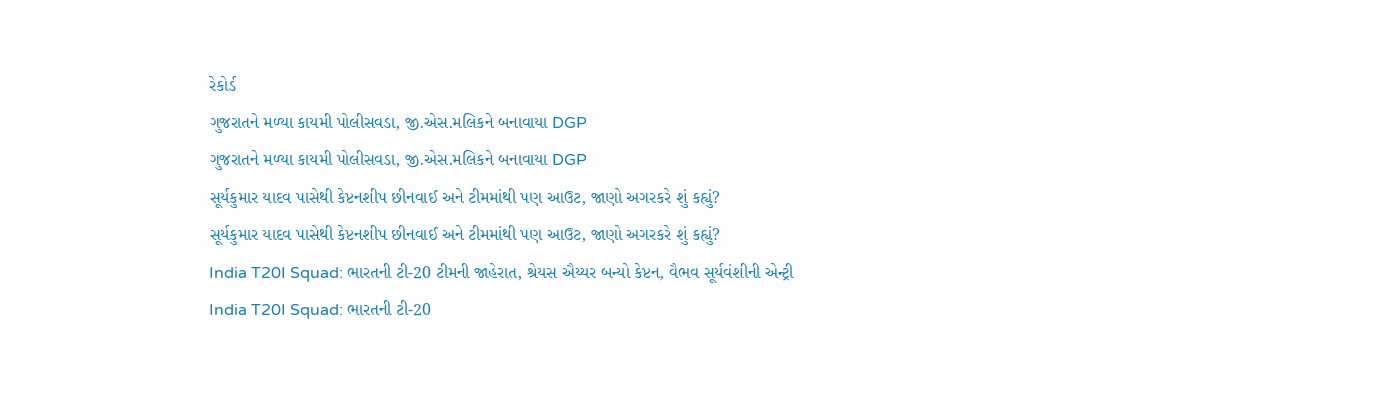રેકોર્ડ
ગુજરાતને મળ્યા કાયમી પોલીસવડા, જી.એસ.મલિકને બનાવાયા DGP
ગુજરાતને મળ્યા કાયમી પોલીસવડા, જી.એસ.મલિકને બનાવાયા DGP
સૂર્યકુમાર યાદવ પાસેથી કેપ્ટનશીપ છીનવાઈ અને ટીમમાંથી પણ આઉટ, જાણો અગરકરે શું કહ્યું?
સૂર્યકુમાર યાદવ પાસેથી કેપ્ટનશીપ છીનવાઈ અને ટીમમાંથી પણ આઉટ, જાણો અગરકરે શું કહ્યું?
India T20I Squad: ભારતની ટી-20 ટીમની જાહેરાત, શ્રેયસ ઐય્યર બન્યો કેપ્ટન, વૈભવ સૂર્યવંશીની એન્ટ્રી
India T20I Squad: ભારતની ટી-20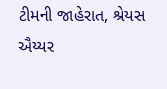ટીમની જાહેરાત, શ્રેયસ ઐય્યર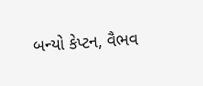બન્યો કેપ્ટન, વૈભવ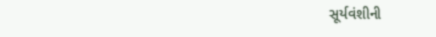સૂર્યવંશીની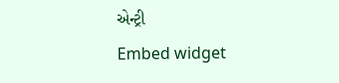એન્ટ્રી
Embed widget